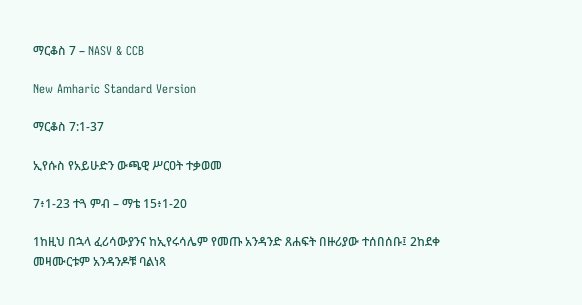ማርቆስ 7 – NASV & CCB

New Amharic Standard Version

ማርቆስ 7:1-37

ኢየሱስ የአይሁድን ውጫዊ ሥርዐት ተቃወመ

7፥1-23 ተጓ ምብ – ማቴ 15፥1-20

1ከዚህ በኋላ ፈሪሳውያንና ከኢየሩሳሌም የመጡ አንዳንድ ጸሐፍት በዙሪያው ተሰበሰቡ፤ 2ከደቀ መዛሙርቱም አንዳንዶቹ ባልነጻ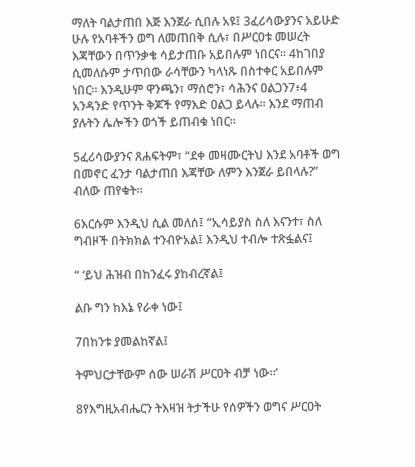ማለት ባልታጠበ እጅ እንጀራ ሲበሉ አዩ፤ 3ፈሪሳውያንና አይሁድ ሁሉ የአባቶችን ወግ ለመጠበቅ ሲሉ፣ በሥርዐቱ መሠረት እጃቸውን በጥንቃቄ ሳይታጠቡ አይበሉም ነበርና። 4ከገበያ ሲመለሱም ታጥበው ራሳቸውን ካላነጹ በስተቀር አይበሉም ነበር። እንዲሁም ዋንጫን፣ ማሰሮን፣ ሳሕንና ዐልጋን7፥4 አንዳንድ የጥንት ቅጆች የማእድ ዐልጋ ይላሉ። እንደ ማጠብ ያሉትን ሌሎችን ወጎች ይጠብቁ ነበር።

5ፈሪሳውያንና ጸሐፍትም፣ “ደቀ መዛሙርትህ እንደ አባቶች ወግ በመኖር ፈንታ ባልታጠበ እጃቸው ለምን እንጀራ ይበላሉ?” ብለው ጠየቁት።

6እርሱም እንዲህ ሲል መለሰ፤ “ኢሳይያስ ስለ እናንተ፣ ስለ ግብዞች በትክክል ተንብዮአል፤ እንዲህ ተብሎ ተጽፏልና፤

“ ‘ይህ ሕዝብ በከንፈሩ ያከብረኛል፤

ልቡ ግን ከእኔ የራቀ ነው፤

7በከንቱ ያመልከኛል፤

ትምህርታቸውም ሰው ሠራሽ ሥርዐት ብቻ ነው።’

8የእግዚአብሔርን ትእዛዝ ትታችሁ የሰዎችን ወግና ሥርዐት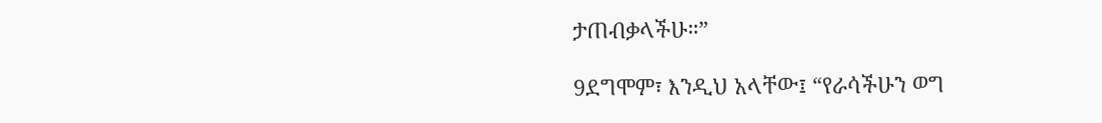ታጠብቃላችሁ።”

9ደግሞም፣ እንዲህ አላቸው፤ “የራሳችሁን ወግ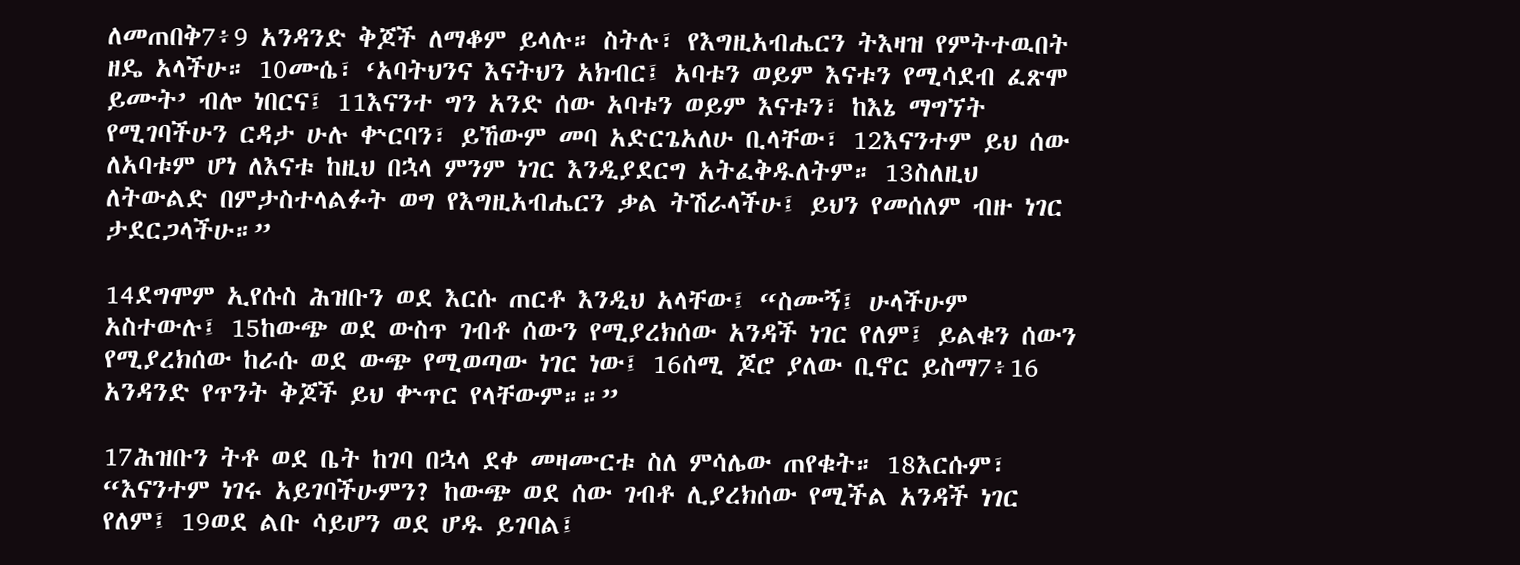ለመጠበቅ7፥9 አንዳንድ ቅጆች ለማቆም ይላሉ። ስትሉ፣ የእግዚአብሔርን ትእዛዝ የምትተዉበት ዘዴ አላችሁ። 10ሙሴ፣ ‘አባትህንና እናትህን አክብር፤ አባቱን ወይም እናቱን የሚሳደብ ፈጽሞ ይሙት’ ብሎ ነበርና፤ 11እናንተ ግን አንድ ሰው አባቱን ወይም እናቱን፣ ከእኔ ማግኘት የሚገባችሁን ርዳታ ሁሉ ቍርባን፣ ይኸውም መባ አድርጌአለሁ ቢላቸው፣ 12እናንተም ይህ ሰው ለአባቱም ሆነ ለእናቱ ከዚህ በኋላ ምንም ነገር እንዲያደርግ አትፈቅዱለትም። 13ስለዚህ ለትውልድ በምታስተላልፉት ወግ የእግዚአብሔርን ቃል ትሽራላችሁ፤ ይህን የመሰለም ብዙ ነገር ታደርጋላችሁ።”

14ደግሞም ኢየሱስ ሕዝቡን ወደ እርሱ ጠርቶ እንዲህ አላቸው፤ “ስሙኝ፤ ሁላችሁም አስተውሉ፤ 15ከውጭ ወደ ውስጥ ገብቶ ሰውን የሚያረክሰው አንዳች ነገር የለም፤ ይልቁን ሰውን የሚያረክሰው ከራሱ ወደ ውጭ የሚወጣው ነገር ነው፤ 16ሰሚ ጆሮ ያለው ቢኖር ይስማ7፥16 አንዳንድ የጥንት ቅጆች ይህ ቍጥር የላቸውም።።”

17ሕዝቡን ትቶ ወደ ቤት ከገባ በኋላ ደቀ መዛሙርቱ ስለ ምሳሌው ጠየቁት። 18እርሱም፣ “እናንተም ነገሩ አይገባችሁምን? ከውጭ ወደ ሰው ገብቶ ሊያረክሰው የሚችል አንዳች ነገር የለም፤ 19ወደ ልቡ ሳይሆን ወደ ሆዱ ይገባል፤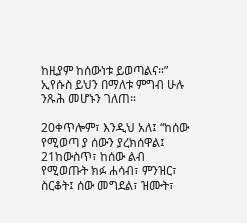ከዚያም ከሰውነቱ ይወጣልና።” ኢየሱስ ይህን በማለቱ ምግብ ሁሉ ንጹሕ መሆኑን ገለጠ።

20ቀጥሎም፣ እንዲህ አለ፤ “ከሰው የሚወጣ ያ ሰውን ያረክሰዋል፤ 21ከውስጥ፣ ከሰው ልብ የሚወጡት ክፉ ሐሳብ፣ ምንዝር፣ ስርቆት፤ ሰው መግደል፣ ዝሙት፣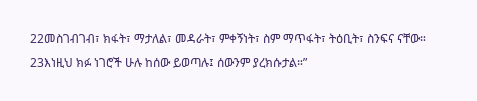22መስገብገብ፣ ክፋት፣ ማታለል፣ መዳራት፣ ምቀኝነት፣ ስም ማጥፋት፣ ትዕቢት፣ ስንፍና ናቸው። 23እነዚህ ክፉ ነገሮች ሁሉ ከሰው ይወጣሉ፤ ሰውንም ያረክሱታል።”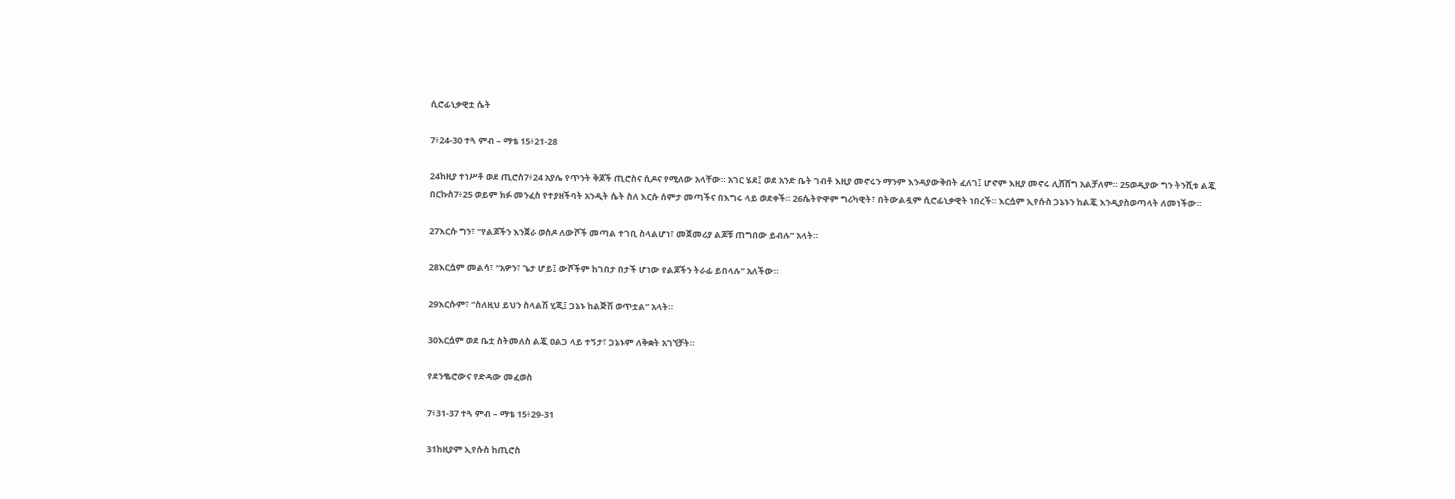ሲሮፊኒቃዊቷ ሴት

7፥24-30 ተጓ ምብ – ማቴ 15፥21-28

24ከዚያ ተነሥቶ ወደ ጢሮስ7፥24 አያሌ የጥንት ቅጆች ጢሮስና ሲዶና የሚለው አላቸው። አገር ሄደ፤ ወደ አንድ ቤት ገብቶ እዚያ መኖሩን ማንም እንዳያውቅበት ፈለገ፤ ሆኖም እዚያ መኖሩ ሊሸሸግ አልቻለም። 25ወዲያው ግን ትንሺቱ ልጇ በርኩስ7፥25 ወይም ክፉ መንፈስ የተያዘችባት አንዲት ሴት ስለ እርሱ ሰምታ መጣችና በእግሩ ላይ ወደቀች። 26ሴትዮዋም ግሪካዊት፣ በትውልዷም ሲሮፊኒቃዊት ነበረች። እርሷም ኢየሱስ ጋኔኑን ከልጇ እንዲያስወጣላት ለመነችው።

27እርሱ ግን፣ “የልጆችን እንጀራ ወስዶ ለውሾች መጣል ተገቢ ስላልሆነ፣ መጀመሪያ ልጆቹ ጠግበው ይብሉ” አላት።

28እርሷም መልሳ፣ “አዎን፣ ጌታ ሆይ፤ ውሾችም ከገበታ በታች ሆነው የልጆችን ትራፊ ይበላሉ” አለችው።

29እርሱም፣ “ስለዚህ ይህን ስላልሽ ሂጂ፤ ጋኔኑ ከልጅሽ ወጥቷል” አላት።

30እርሷም ወደ ቤቷ ስትመለስ ልጇ ዐልጋ ላይ ተኝታ፣ ጋኔኑም ለቅቋት አገኘቻት።

የደንቈሮውና የድዳው መፈወስ

7፥31-37 ተጓ ምብ – ማቴ 15፥29-31

31ከዚያም ኢየሱስ ከጢሮስ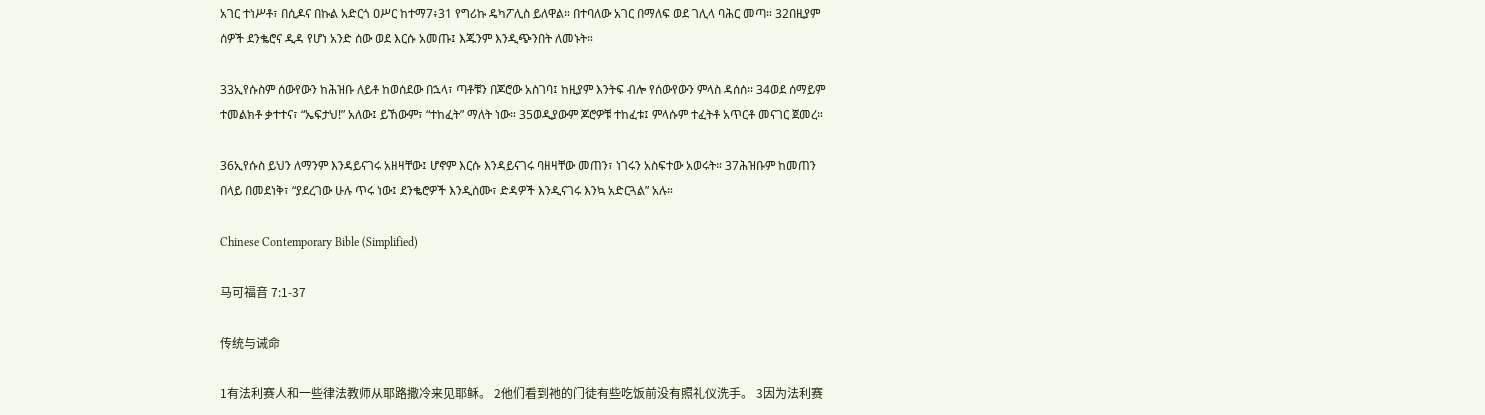አገር ተነሥቶ፣ በሲዶና በኩል አድርጎ ዐሥር ከተማ7፥31 የግሪኩ ዴካፖሊስ ይለዋል። በተባለው አገር በማለፍ ወደ ገሊላ ባሕር መጣ። 32በዚያም ሰዎች ደንቈሮና ዲዳ የሆነ አንድ ሰው ወደ እርሱ አመጡ፤ እጁንም እንዲጭንበት ለመኑት።

33ኢየሱስም ሰውየውን ከሕዝቡ ለይቶ ከወሰደው በኋላ፣ ጣቶቹን በጆሮው አስገባ፤ ከዚያም እንትፍ ብሎ የሰውየውን ምላስ ዳሰሰ። 34ወደ ሰማይም ተመልክቶ ቃተተና፣ “ኤፍታህ!” አለው፤ ይኸውም፣ “ተከፈት” ማለት ነው። 35ወዲያውም ጆሮዎቹ ተከፈቱ፤ ምላሱም ተፈትቶ አጥርቶ መናገር ጀመረ።

36ኢየሱስ ይህን ለማንም እንዳይናገሩ አዘዛቸው፤ ሆኖም እርሱ እንዳይናገሩ ባዘዛቸው መጠን፣ ነገሩን አስፍተው አወሩት። 37ሕዝቡም ከመጠን በላይ በመደነቅ፣ “ያደረገው ሁሉ ጥሩ ነው፤ ደንቈሮዎች እንዲሰሙ፣ ድዳዎች እንዲናገሩ እንኳ አድርጓል” አሉ።

Chinese Contemporary Bible (Simplified)

马可福音 7:1-37

传统与诫命

1有法利赛人和一些律法教师从耶路撒冷来见耶稣。 2他们看到祂的门徒有些吃饭前没有照礼仪洗手。 3因为法利赛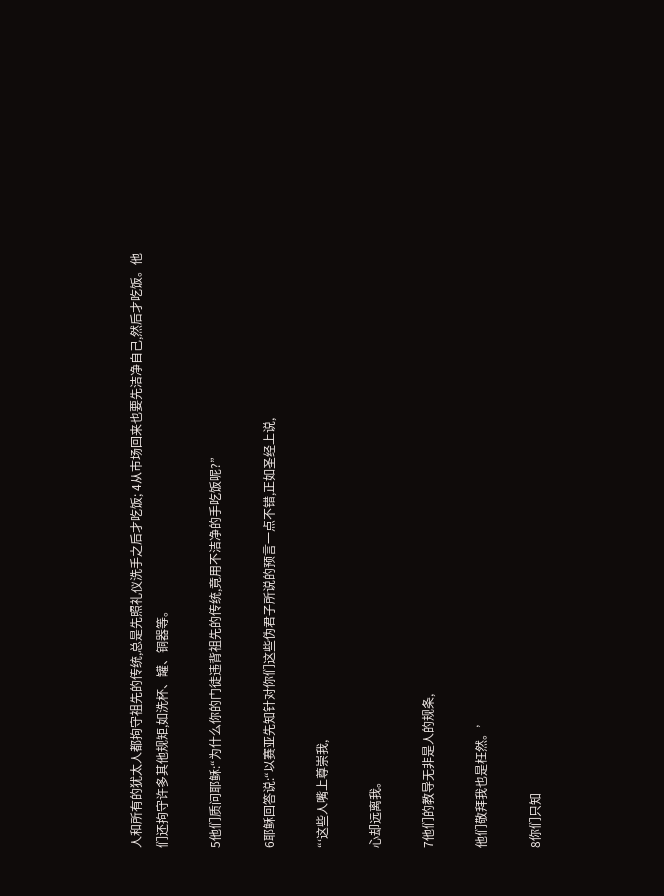人和所有的犹太人都拘守祖先的传统,总是先照礼仪洗手之后才吃饭; 4从市场回来也要先洁净自己,然后才吃饭。他们还拘守许多其他规矩,如洗杯、罐、铜器等。

5他们质问耶稣:“为什么你的门徒违背祖先的传统,竟用不洁净的手吃饭呢?”

6耶稣回答说:“以赛亚先知针对你们这些伪君子所说的预言一点不错,正如圣经上说,

“‘这些人嘴上尊崇我,

心却远离我。

7他们的教导无非是人的规条,

他们敬拜我也是枉然。’

8你们只知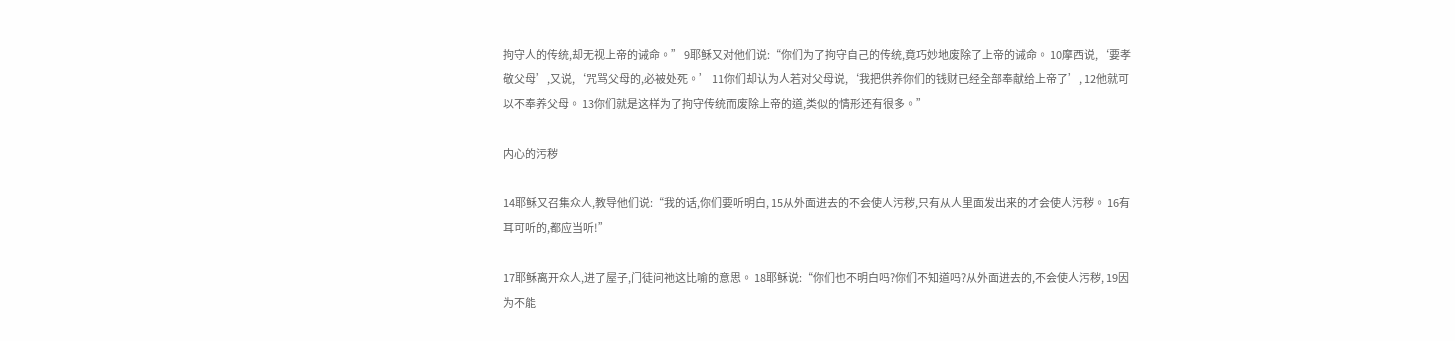拘守人的传统,却无视上帝的诫命。” 9耶稣又对他们说:“你们为了拘守自己的传统,竟巧妙地废除了上帝的诫命。 10摩西说,‘要孝敬父母’,又说,‘咒骂父母的,必被处死。’ 11你们却认为人若对父母说,‘我把供养你们的钱财已经全部奉献给上帝了’, 12他就可以不奉养父母。 13你们就是这样为了拘守传统而废除上帝的道,类似的情形还有很多。”

内心的污秽

14耶稣又召集众人,教导他们说:“我的话,你们要听明白, 15从外面进去的不会使人污秽,只有从人里面发出来的才会使人污秽。 16有耳可听的,都应当听!”

17耶稣离开众人,进了屋子,门徒问祂这比喻的意思。 18耶稣说:“你们也不明白吗?你们不知道吗?从外面进去的,不会使人污秽, 19因为不能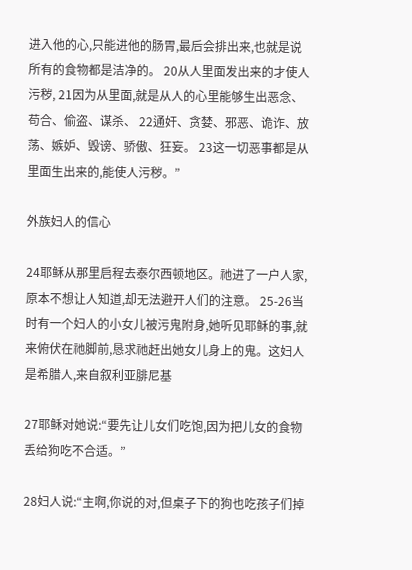进入他的心,只能进他的肠胃,最后会排出来,也就是说所有的食物都是洁净的。 20从人里面发出来的才使人污秽, 21因为从里面,就是从人的心里能够生出恶念、苟合、偷盗、谋杀、 22通奸、贪婪、邪恶、诡诈、放荡、嫉妒、毁谤、骄傲、狂妄。 23这一切恶事都是从里面生出来的,能使人污秽。”

外族妇人的信心

24耶稣从那里启程去泰尔西顿地区。祂进了一户人家,原本不想让人知道,却无法避开人们的注意。 25-26当时有一个妇人的小女儿被污鬼附身,她听见耶稣的事,就来俯伏在祂脚前,恳求祂赶出她女儿身上的鬼。这妇人是希腊人,来自叙利亚腓尼基

27耶稣对她说:“要先让儿女们吃饱,因为把儿女的食物丢给狗吃不合适。”

28妇人说:“主啊,你说的对,但桌子下的狗也吃孩子们掉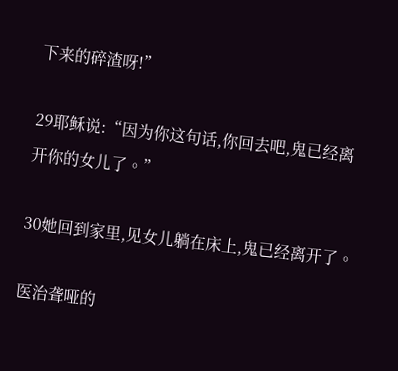下来的碎渣呀!”

29耶稣说:“因为你这句话,你回去吧,鬼已经离开你的女儿了。”

30她回到家里,见女儿躺在床上,鬼已经离开了。

医治聋哑的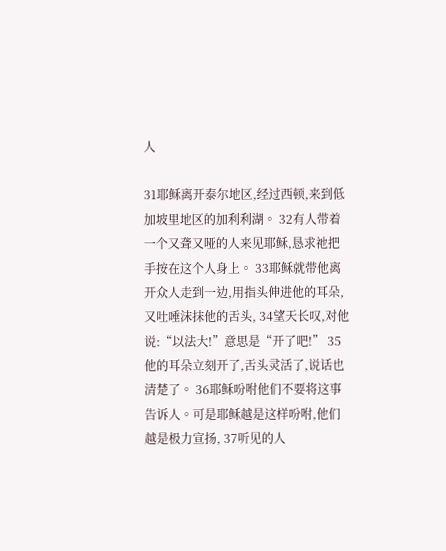人

31耶稣离开泰尔地区,经过西顿,来到低加坡里地区的加利利湖。 32有人带着一个又聋又哑的人来见耶稣,恳求祂把手按在这个人身上。 33耶稣就带他离开众人走到一边,用指头伸进他的耳朵,又吐唾沫抹他的舌头, 34望天长叹,对他说:“以法大!”意思是“开了吧!” 35他的耳朵立刻开了,舌头灵活了,说话也清楚了。 36耶稣吩咐他们不要将这事告诉人。可是耶稣越是这样吩咐,他们越是极力宣扬, 37听见的人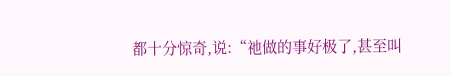都十分惊奇,说:“祂做的事好极了,甚至叫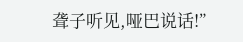聋子听见,哑巴说话!”